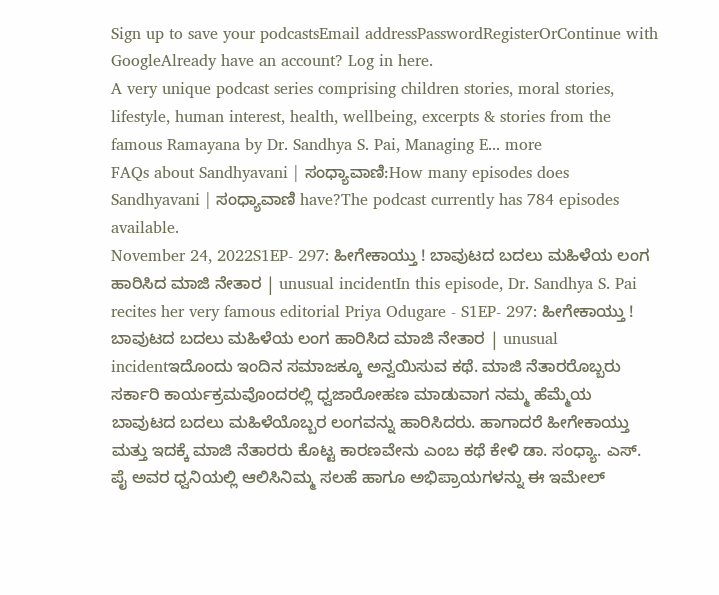Sign up to save your podcastsEmail addressPasswordRegisterOrContinue with GoogleAlready have an account? Log in here.
A very unique podcast series comprising children stories, moral stories, lifestyle, human interest, health, wellbeing, excerpts & stories from the famous Ramayana by Dr. Sandhya S. Pai, Managing E... more
FAQs about Sandhyavani | ಸಂಧ್ಯಾವಾಣಿ:How many episodes does Sandhyavani | ಸಂಧ್ಯಾವಾಣಿ have?The podcast currently has 784 episodes available.
November 24, 2022S1EP- 297: ಹೀಗೇಕಾಯ್ತು ! ಬಾವುಟದ ಬದಲು ಮಹಿಳೆಯ ಲಂಗ ಹಾರಿಸಿದ ಮಾಜಿ ನೇತಾರ | unusual incidentIn this episode, Dr. Sandhya S. Pai recites her very famous editorial Priya Odugare - S1EP- 297: ಹೀಗೇಕಾಯ್ತು ! ಬಾವುಟದ ಬದಲು ಮಹಿಳೆಯ ಲಂಗ ಹಾರಿಸಿದ ಮಾಜಿ ನೇತಾರ | unusual incidentಇದೊಂದು ಇಂದಿನ ಸಮಾಜಕ್ಕೂ ಅನ್ವಯಿಸುವ ಕಥೆ. ಮಾಜಿ ನೆತಾರರೊಬ್ಬರು ಸರ್ಕಾರಿ ಕಾರ್ಯಕ್ರಮವೊಂದರಲ್ಲಿ ಧ್ವಜಾರೋಹಣ ಮಾಡುವಾಗ ನಮ್ಮ ಹೆಮ್ಮೆಯ ಬಾವುಟದ ಬದಲು ಮಹಿಳೆಯೊಬ್ಬರ ಲಂಗವನ್ನು ಹಾರಿಸಿದರು. ಹಾಗಾದರೆ ಹೀಗೇಕಾಯ್ತು ಮತ್ತು ಇದಕ್ಕೆ ಮಾಜಿ ನೆತಾರರು ಕೊಟ್ಟ ಕಾರಣವೇನು ಎಂಬ ಕಥೆ ಕೇಳಿ ಡಾ. ಸಂಧ್ಯಾ. ಎಸ್. ಪೈ ಅವರ ಧ್ವನಿಯಲ್ಲಿ ಆಲಿಸಿನಿಮ್ಮ ಸಲಹೆ ಹಾಗೂ ಅಭಿಪ್ರಾಯಗಳನ್ನು ಈ ಇಮೇಲ್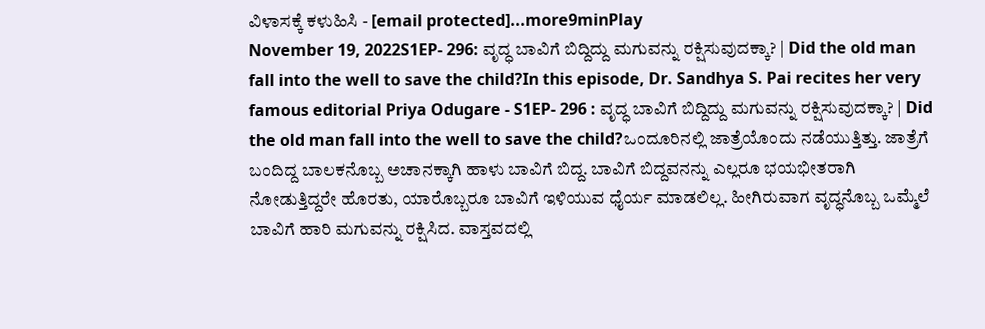ವಿಳಾಸಕ್ಕೆ ಕಳುಹಿಸಿ - [email protected]...more9minPlay
November 19, 2022S1EP- 296: ವೃದ್ಧ ಬಾವಿಗೆ ಬಿದ್ದಿದ್ದು ಮಗುವನ್ನು ರಕ್ಷಿಸುವುದಕ್ಕಾ? | Did the old man fall into the well to save the child?In this episode, Dr. Sandhya S. Pai recites her very famous editorial Priya Odugare - S1EP- 296 : ವೃದ್ಧ ಬಾವಿಗೆ ಬಿದ್ದಿದ್ದು ಮಗುವನ್ನು ರಕ್ಷಿಸುವುದಕ್ಕಾ? | Did the old man fall into the well to save the child?ಒಂದೂರಿನಲ್ಲಿ ಜಾತ್ರೆಯೊಂದು ನಡೆಯುತ್ತಿತ್ತು. ಜಾತ್ರೆಗೆ ಬಂದಿದ್ದ ಬಾಲಕನೊಬ್ಬ ಅಚಾನಕ್ಕಾಗಿ ಹಾಳು ಬಾವಿಗೆ ಬಿದ್ದ. ಬಾವಿಗೆ ಬಿದ್ದವನನ್ನು ಎಲ್ಲರೂ ಭಯಭೀತರಾಗಿ ನೋಡುತ್ತಿದ್ದರೇ ಹೊರತು, ಯಾರೊಬ್ಬರೂ ಬಾವಿಗೆ ಇಳಿಯುವ ಧೈರ್ಯ ಮಾಡಲಿಲ್ಲ. ಹೀಗಿರುವಾಗ ವೃದ್ಧನೊಬ್ಬ ಒಮ್ಮೆಲೆ ಬಾವಿಗೆ ಹಾರಿ ಮಗುವನ್ನು ರಕ್ಷಿಸಿದ. ವಾಸ್ತವದಲ್ಲಿ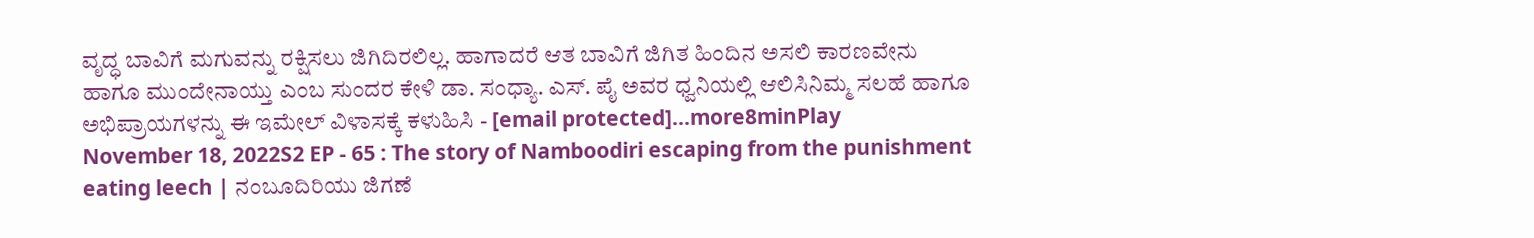ವೃದ್ಧ ಬಾವಿಗೆ ಮಗುವನ್ನು ರಕ್ಷಿಸಲು ಜಿಗಿದಿರಲಿಲ್ಲ. ಹಾಗಾದರೆ ಆತ ಬಾವಿಗೆ ಜಿಗಿತ ಹಿಂದಿನ ಅಸಲಿ ಕಾರಣವೇನು ಹಾಗೂ ಮುಂದೇನಾಯ್ತು ಎಂಬ ಸುಂದರ ಕೇಳಿ ಡಾ. ಸಂಧ್ಯಾ. ಎಸ್. ಪೈ ಅವರ ಧ್ವನಿಯಲ್ಲಿ ಆಲಿಸಿನಿಮ್ಮ ಸಲಹೆ ಹಾಗೂ ಅಭಿಪ್ರಾಯಗಳನ್ನು ಈ ಇಮೇಲ್ ವಿಳಾಸಕ್ಕೆ ಕಳುಹಿಸಿ - [email protected]...more8minPlay
November 18, 2022S2 EP - 65 : The story of Namboodiri escaping from the punishment eating leech | ನಂಬೂದಿರಿಯು ಜಿಗಣೆ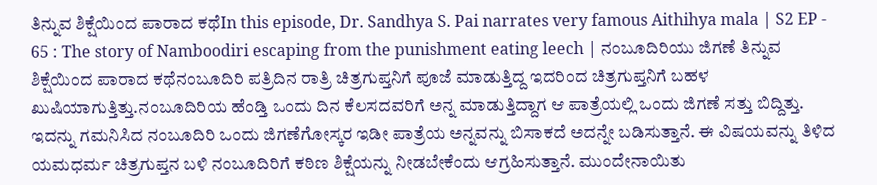ತಿನ್ನುವ ಶಿಕ್ಷೆಯಿಂದ ಪಾರಾದ ಕಥೆIn this episode, Dr. Sandhya S. Pai narrates very famous Aithihya mala | S2 EP - 65 : The story of Namboodiri escaping from the punishment eating leech | ನಂಬೂದಿರಿಯು ಜಿಗಣೆ ತಿನ್ನುವ ಶಿಕ್ಷೆಯಿಂದ ಪಾರಾದ ಕಥೆನಂಬೂದಿರಿ ಪತ್ರಿದಿನ ರಾತ್ರಿ ಚಿತ್ರಗುಪ್ತನಿಗೆ ಪೂಜೆ ಮಾಡುತ್ತಿದ್ದ ಇದರಿಂದ ಚಿತ್ರಗುಪ್ತನಿಗೆ ಬಹಳ ಖುಷಿಯಾಗುತ್ತಿತ್ತು.ನಂಬೂದಿರಿಯ ಹೆಂಡ್ತಿ ಒಂದು ದಿನ ಕೆಲಸದವರಿಗೆ ಅನ್ನ ಮಾಡುತ್ತಿದ್ದಾಗ ಆ ಪಾತ್ರೆಯಲ್ಲಿ ಒಂದು ಜಿಗಣೆ ಸತ್ತು ಬಿದ್ದಿತ್ತು. ಇದನ್ನು ಗಮನಿಸಿದ ನಂಬೂದಿರಿ ಒಂದು ಜಿಗಣೆಗೋಸ್ಕರ ಇಡೀ ಪಾತ್ರೆಯ ಅನ್ನವನ್ನು ಬಿಸಾಕದೆ ಅದನ್ನೇ ಬಡಿಸುತ್ತಾನೆ. ಈ ವಿಷಯವನ್ನು ತಿಳಿದ ಯಮಧರ್ಮ ಚಿತ್ರಗುಪ್ತನ ಬಳಿ ನಂಬೂದಿರಿಗೆ ಕಠಿಣ ಶಿಕ್ಷೆಯನ್ನು ನೀಡಬೇಕೆಂದು ಆಗ್ರಹಿಸುತ್ತಾನೆ. ಮುಂದೇನಾಯಿತು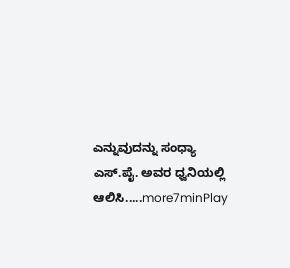ಎನ್ನುವುದನ್ನು ಸಂಧ್ಯಾ ಎಸ್.ಪೈ. ಅವರ ಧ್ವನಿಯಲ್ಲಿ ಆಲಿಸಿ.....more7minPlay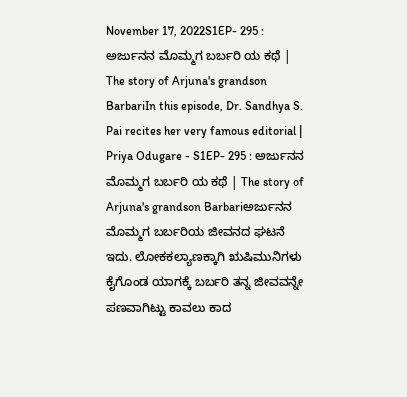November 17, 2022S1EP- 295 : ಅರ್ಜುನನ ಮೊಮ್ಮಗ ಬರ್ಬರಿ ಯ ಕಥೆ | The story of Arjuna's grandson BarbariIn this episode, Dr. Sandhya S. Pai recites her very famous editorial | Priya Odugare - S1EP- 295 : ಅರ್ಜುನನ ಮೊಮ್ಮಗ ಬರ್ಬರಿ ಯ ಕಥೆ | The story of Arjuna's grandson Barbariಅರ್ಜುನನ ಮೊಮ್ಮಗ ಬರ್ಬರಿಯ ಜೀವನದ ಘಟನೆ ಇದು. ಲೋಕಕಲ್ಯಾಣಕ್ಕಾಗಿ ಋಷಿಮುನಿಗಳು ಕೈಗೊಂಡ ಯಾಗಕ್ಕೆ ಬರ್ಬರಿ ತನ್ನ ಜೀವವನ್ನೇ ಪಣವಾಗಿಟ್ಟು ಕಾವಲು ಕಾದ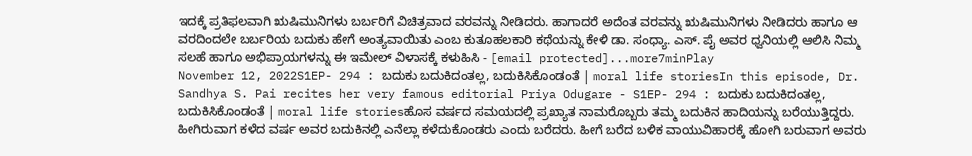ಇದಕ್ಕೆ ಪ್ರತಿಫಲವಾಗಿ ಋಷಿಮುನಿಗಳು ಬರ್ಬರಿಗೆ ವಿಚಿತ್ರವಾದ ವರವನ್ನು ನೀಡಿದರು. ಹಾಗಾದರೆ ಅದೆಂತ ವರವನ್ನು ಋಷಿಮುನಿಗಳು ನೀಡಿದರು ಹಾಗೂ ಆ ವರದಿಂದಲೇ ಬರ್ಬರಿಯ ಬದುಕು ಹೇಗೆ ಅಂತ್ಯವಾಯಿತು ಎಂಬ ಕುತೂಹಲಕಾರಿ ಕಥೆಯನ್ನು ಕೇಳಿ ಡಾ. ಸಂಧ್ಯಾ. ಎಸ್. ಪೈ ಅವರ ಧ್ವನಿಯಲ್ಲಿ ಆಲಿಸಿ ನಿಮ್ಮ ಸಲಹೆ ಹಾಗೂ ಅಭಿಪ್ರಾಯಗಳನ್ನು ಈ ಇಮೇಲ್ ವಿಳಾಸಕ್ಕೆ ಕಳುಹಿಸಿ - [email protected]...more7minPlay
November 12, 2022S1EP- 294 : ಬದುಕು ಬದುಕಿದಂತಲ್ಲ, ಬದುಕಿಸಿಕೊಂಡಂತೆ | moral life storiesIn this episode, Dr. Sandhya S. Pai recites her very famous editorial Priya Odugare - S1EP- 294 : ಬದುಕು ಬದುಕಿದಂತಲ್ಲ, ಬದುಕಿಸಿಕೊಂಡಂತೆ | moral life storiesಹೊಸ ವರ್ಷದ ಸಮಯದಲ್ಲಿ ಪ್ರಖ್ಯಾತ ನಾಮರೊಬ್ಬರು ತಮ್ಮ ಬದುಕಿನ ಹಾದಿಯನ್ನು ಬರೆಯುತ್ತಿದ್ದರು. ಹೀಗಿರುವಾಗ ಕಳೆದ ವರ್ಷ ಅವರ ಬದುಕಿನಲ್ಲಿ ಎನೆಲ್ಲಾ ಕಳೆದುಕೊಂಡರು ಎಂದು ಬರೆದರು. ಹೀಗೆ ಬರೆದ ಬಳಿಕ ವಾಯುವಿಹಾರಕ್ಕೆ ಹೋಗಿ ಬರುವಾಗ ಅವರು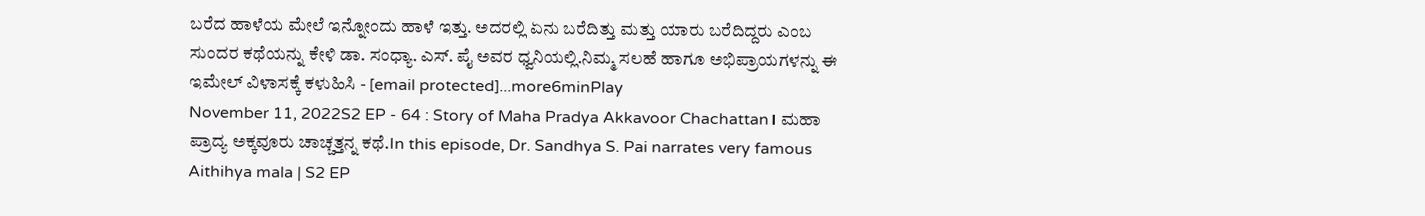ಬರೆದ ಹಾಳೆಯ ಮೇಲೆ ಇನ್ನೋಂದು ಹಾಳೆ ಇತ್ತು. ಅದರಲ್ಲಿ ಏನು ಬರೆದಿತ್ತು ಮತ್ತು ಯಾರು ಬರೆದಿದ್ದರು ಎಂಬ ಸುಂದರ ಕಥೆಯನ್ನು ಕೇಳಿ ಡಾ. ಸಂಧ್ಯಾ. ಎಸ್. ಪೈ ಅವರ ಧ್ವನಿಯಲ್ಲಿ.ನಿಮ್ಮ ಸಲಹೆ ಹಾಗೂ ಅಭಿಪ್ರಾಯಗಳನ್ನು ಈ ಇಮೇಲ್ ವಿಳಾಸಕ್ಕೆ ಕಳುಹಿಸಿ - [email protected]...more6minPlay
November 11, 2022S2 EP - 64 : Story of Maha Pradya Akkavoor Chachattan। ಮಹಾ ಪ್ರಾದ್ಯ ಅಕ್ಕವೂರು ಚಾಚ್ಚತ್ತನ್ನ ಕಥೆ.In this episode, Dr. Sandhya S. Pai narrates very famous Aithihya mala | S2 EP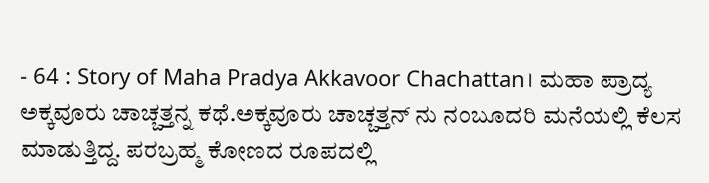- 64 : Story of Maha Pradya Akkavoor Chachattan। ಮಹಾ ಪ್ರಾದ್ಯ ಅಕ್ಕವೂರು ಚಾಚ್ಚತ್ತನ್ನ ಕಥೆ.ಅಕ್ಕವೂರು ಚಾಚ್ಚತ್ತನ್ ನು ನಂಬೂದರಿ ಮನೆಯಲ್ಲಿ ಕೆಲಸ ಮಾಡುತ್ತಿದ್ದ. ಪರಬ್ರಹ್ಮ ಕೋಣದ ರೂಪದಲ್ಲಿ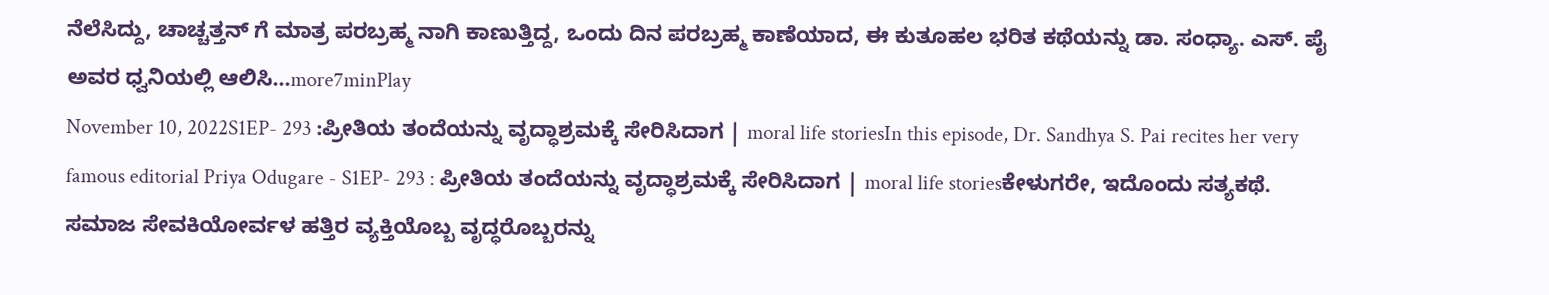ನೆಲೆಸಿದ್ದು, ಚಾಚ್ಚತ್ತನ್ ಗೆ ಮಾತ್ರ ಪರಬ್ರಹ್ಮ ನಾಗಿ ಕಾಣುತ್ತಿದ್ದ, ಒಂದು ದಿನ ಪರಬ್ರಹ್ಮ ಕಾಣೆಯಾದ, ಈ ಕುತೂಹಲ ಭರಿತ ಕಥೆಯನ್ನು ಡಾ. ಸಂಧ್ಯಾ. ಎಸ್. ಪೈ ಅವರ ಧ್ವನಿಯಲ್ಲಿ ಆಲಿಸಿ...more7minPlay
November 10, 2022S1EP- 293 :ಪ್ರೀತಿಯ ತಂದೆಯನ್ನು ವೃದ್ಧಾಶ್ರಮಕ್ಕೆ ಸೇರಿಸಿದಾಗ | moral life storiesIn this episode, Dr. Sandhya S. Pai recites her very famous editorial Priya Odugare - S1EP- 293 : ಪ್ರೀತಿಯ ತಂದೆಯನ್ನು ವೃದ್ಧಾಶ್ರಮಕ್ಕೆ ಸೇರಿಸಿದಾಗ | moral life storiesಕೇಳುಗರೇ, ಇದೊಂದು ಸತ್ಯಕಥೆ. ಸಮಾಜ ಸೇವಕಿಯೋರ್ವಳ ಹತ್ತಿರ ವ್ಯಕ್ತಿಯೊಬ್ಬ ವೃದ್ಧರೊಬ್ಬರನ್ನು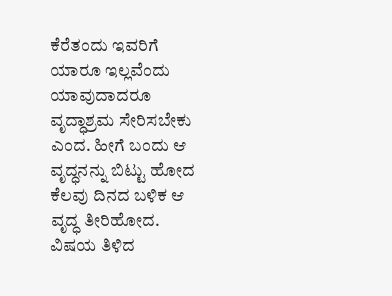ಕೆರೆತಂದು ಇವರಿಗೆ ಯಾರೂ ಇಲ್ಲವೆಂದು ಯಾವುದಾದರೂ ವೃದ್ಧಾಶ್ರಮ ಸೇರಿಸಬೇಕು ಎಂದ. ಹೀಗೆ ಬಂದು ಆ ವೃದ್ಧನನ್ನು ಬಿಟ್ಟು ಹೋದ ಕೆಲವು ದಿನದ ಬಳಿಕ ಆ ವೃದ್ಧ ತೀರಿಹೋದ. ವಿಷಯ ತಿಳಿದ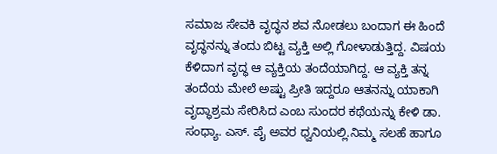ಸಮಾಜ ಸೇವಕಿ ವೃದ್ಧನ ಶವ ನೋಡಲು ಬಂದಾಗ ಈ ಹಿಂದೆ ವೃದ್ಧನನ್ನು ತಂದು ಬಿಟ್ಟ ವ್ಯಕ್ತಿ ಅಲ್ಲಿ ಗೋಳಾಡುತ್ತಿದ್ದ. ವಿಷಯ ಕೆಳಿದಾಗ ವೃದ್ಧ ಆ ವ್ಯಕ್ತಿಯ ತಂದೆಯಾಗಿದ್ದ. ಆ ವ್ಯಕ್ತಿ ತನ್ನ ತಂದೆಯ ಮೇಲೆ ಅಷ್ಟು ಪ್ರೀತಿ ಇದ್ದರೂ ಆತನನ್ನು ಯಾಕಾಗಿ ವೃದ್ಧಾಶ್ರಮ ಸೇರಿಸಿದ ಎಂಬ ಸುಂದರ ಕಥೆಯನ್ನು ಕೇಳಿ ಡಾ. ಸಂಧ್ಯಾ. ಎಸ್. ಪೈ ಅವರ ಧ್ವನಿಯಲ್ಲಿ.ನಿಮ್ಮ ಸಲಹೆ ಹಾಗೂ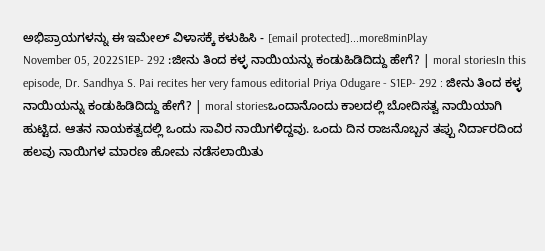ಅಭಿಪ್ರಾಯಗಳನ್ನು ಈ ಇಮೇಲ್ ವಿಳಾಸಕ್ಕೆ ಕಳುಹಿಸಿ - [email protected]...more8minPlay
November 05, 2022S1EP- 292 :ಜೀನು ತಿಂದ ಕಳ್ಳ ನಾಯಿಯನ್ನು ಕಂಡುಹಿಡಿದಿದ್ದು ಹೇಗೆ? | moral storiesIn this episode, Dr. Sandhya S. Pai recites her very famous editorial Priya Odugare - S1EP- 292 : ಜೀನು ತಿಂದ ಕಳ್ಳ ನಾಯಿಯನ್ನು ಕಂಡುಹಿಡಿದಿದ್ದು ಹೇಗೆ? | moral storiesಒಂದಾನೊಂದು ಕಾಲದಲ್ಲಿ ಬೋದಿಸತ್ವ ನಾಯಿಯಾಗಿ ಹುಟ್ಟಿದ. ಆತನ ನಾಯಕತ್ವದಲ್ಲಿ ಒಂದು ಸಾವಿರ ನಾಯಿಗಳಿದ್ದವು. ಒಂದು ದಿನ ರಾಜನೊಬ್ಬನ ತಪ್ಪು ನಿರ್ದಾರದಿಂದ ಹಲವು ನಾಯಿಗಳ ಮಾರಣ ಹೋಮ ನಡೆಸಲಾಯಿತು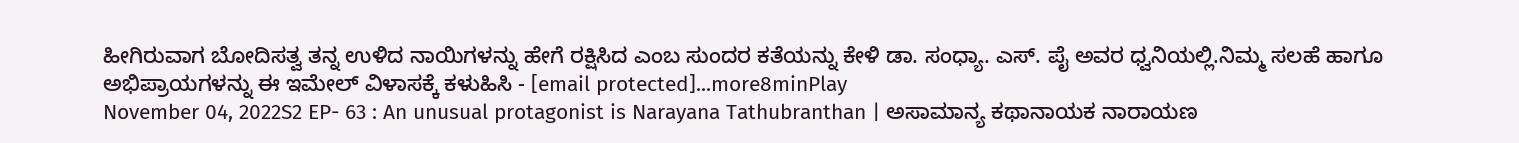ಹೀಗಿರುವಾಗ ಬೋದಿಸತ್ವ ತನ್ನ ಉಳಿದ ನಾಯಿಗಳನ್ನು ಹೇಗೆ ರಕ್ಷಿಸಿದ ಎಂಬ ಸುಂದರ ಕತೆಯನ್ನು ಕೇಳಿ ಡಾ. ಸಂಧ್ಯಾ. ಎಸ್. ಪೈ ಅವರ ಧ್ವನಿಯಲ್ಲಿ.ನಿಮ್ಮ ಸಲಹೆ ಹಾಗೂ ಅಭಿಪ್ರಾಯಗಳನ್ನು ಈ ಇಮೇಲ್ ವಿಳಾಸಕ್ಕೆ ಕಳುಹಿಸಿ - [email protected]...more8minPlay
November 04, 2022S2 EP- 63 : An unusual protagonist is Narayana Tathubranthan | ಅಸಾಮಾನ್ಯ ಕಥಾನಾಯಕ ನಾರಾಯಣ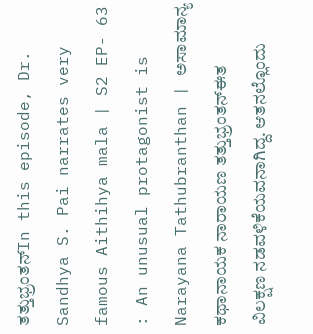ತತ್ತುಭ್ರಂತನ್In this episode, Dr. Sandhya S. Pai narrates very famous Aithihya mala | S2 EP- 63 : An unusual protagonist is Narayana Tathubranthan | ಅಸಾಮಾನ್ಯ ಕಥಾನಾಯಕ ನಾರಾಯಣ ತತ್ತುಭ್ರಂತನ್ಈತ ವಿಲಕ್ಷಣ ನಡವಳಿಕೆಯವನಾಗಿದ್ದ. ಆತನಲ್ಲೊಂದು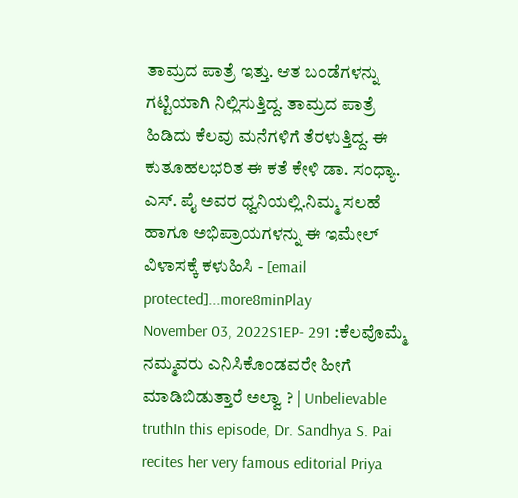ತಾಮ್ರದ ಪಾತ್ರೆ ಇತ್ತು. ಆತ ಬಂಡೆಗಳನ್ನು ಗಟ್ಟಿಯಾಗಿ ನಿಲ್ಲಿಸುತ್ತಿದ್ದ. ತಾಮ್ರದ ಪಾತ್ರೆ ಹಿಡಿದು ಕೆಲವು ಮನೆಗಳಿಗೆ ತೆರಳುತ್ತಿದ್ದ. ಈ ಕುತೂಹಲಭರಿತ ಈ ಕತೆ ಕೇಳಿ ಡಾ. ಸಂಧ್ಯಾ. ಎಸ್. ಪೈ ಅವರ ಧ್ವನಿಯಲ್ಲಿ.ನಿಮ್ಮ ಸಲಹೆ ಹಾಗೂ ಅಭಿಪ್ರಾಯಗಳನ್ನು ಈ ಇಮೇಲ್ ವಿಳಾಸಕ್ಕೆ ಕಳುಹಿಸಿ - [email protected]...more8minPlay
November 03, 2022S1EP- 291 :ಕೆಲವೊಮ್ಮೆ ನಮ್ಮವರು ಎನಿಸಿಕೊಂಡವರೇ ಹೀಗೆ ಮಾಡಿಬಿಡುತ್ತಾರೆ ಅಲ್ವಾ ? | Unbelievable truthIn this episode, Dr. Sandhya S. Pai recites her very famous editorial Priya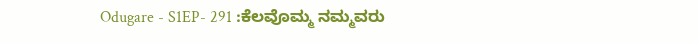Odugare - S1EP- 291 :ಕೆಲವೊಮ್ಮ ನಮ್ಮವರು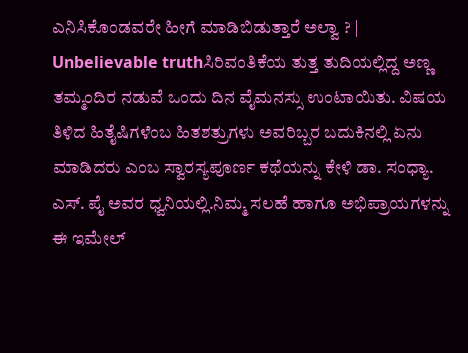ಎನಿಸಿಕೊಂಡವರೇ ಹೀಗೆ ಮಾಡಿಬಿಡುತ್ತಾರೆ ಅಲ್ವಾ ? | Unbelievable truthಸಿರಿವಂತಿಕೆಯ ತುತ್ತ ತುದಿಯಲ್ಲಿದ್ದ ಅಣ್ಣ ತಮ್ಮಂದಿರ ನಡುವೆ ಒಂದು ದಿನ ವೈಮನಸ್ಸು ಉಂಟಾಯಿತು. ವಿಷಯ ತಿಳಿದ ಹಿತೈಷಿಗಳೆಂಬ ಹಿತಶತ್ರುಗಳು ಅವರಿಬ್ಬರ ಬದುಕಿನಲ್ಲಿ ಏನು ಮಾಡಿದರು ಎಂಬ ಸ್ವಾರಸ್ಯಪೂರ್ಣ ಕಥೆಯನ್ನು ಕೇಳಿ ಡಾ. ಸಂಧ್ಯಾ. ಎಸ್. ಪೈ ಅವರ ಧ್ವನಿಯಲ್ಲಿ.ನಿಮ್ಮ ಸಲಹೆ ಹಾಗೂ ಅಭಿಪ್ರಾಯಗಳನ್ನು ಈ ಇಮೇಲ್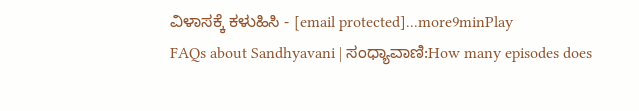ವಿಳಾಸಕ್ಕೆ ಕಳುಹಿಸಿ - [email protected]...more9minPlay
FAQs about Sandhyavani | ಸಂಧ್ಯಾವಾಣಿ:How many episodes does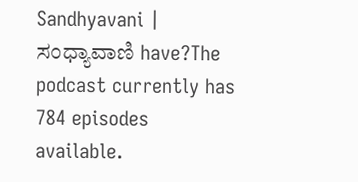Sandhyavani | ಸಂಧ್ಯಾವಾಣಿ have?The podcast currently has 784 episodes available.